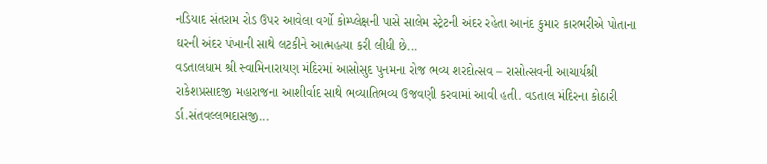નડિયાદ સંતરામ રોડ ઉપર આવેલા વર્ગો કોમ્પ્લેક્ષની પાસે સાલેમ સ્ટ્રેટની અંદર રહેતા આનંદ કુમાર કારભરીએ પોતાના ઘરની અંદર પંખાની સાથે લટકીને આત્મહત્યા કરી લીધી છે...
વડતાલધામ શ્રી સ્વામિનારાયણ મંદિરમાં આસોસુદ પુનમના રોજ ભવ્ય શરદોત્સવ – રાસોત્સવની આચાર્યશ્રી રાકેશપ્રસાદજી મહારાજના આશીર્વાદ સાથે ભવ્યાતિભવ્ય ઉજવણી કરવામાં આવી હતી. વડતાલ મંદિરના કોઠારી ર્ડા.સંતવલ્લભદાસજી...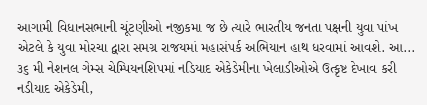આગામી વિધાનસભાની ચૂંટણીઓ નજીકમા જ છે ત્યારે ભારતીય જનતા પક્ષની યુવા પાંખ એટલે કે યુવા મોરચા દ્વારા સમગ્ર રાજયમાં મહાસંપર્ક અભિયાન હાથ ધરવામાં આવશે. આ...
૩૬ મી નેશનલ ગેમ્સ ચેમ્પિયનશિપમાં નડિયાદ એકેડેમીના ખેલાડીઓએ ઉત્કૃષ્ટ દેખાવ કરી નડીયાદ એકેડેમી,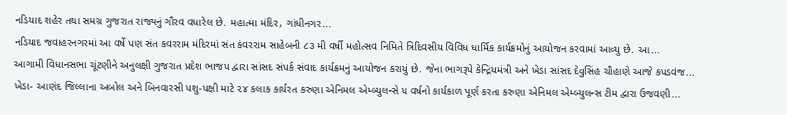નડિયાદ શહેર તથા સમગ્ર ગુજરાત રાજ્યનું ગૌરવ વધારેલ છે. મહાત્મા મંદિર, ગાંધીનગર...
નડિયાદ જવાહરનગરમાં આ વર્ષે પણ સંત કવરરામ મંદિરમાં સંત કંવરરામ સાહેબની ૮૩ મી વર્ષી મહોત્સવ નિમિતે ત્રિદિવસીય વિવિધ ધાર્મિક કાર્યક્રમોનું આયોજન કરવામાં આવ્યુ છે. આ...
આગામી વિધાનસભા ચૂંટણીને અનુલક્ષી ગુજરાત પ્રદેશ ભાજપ દ્વારા સાંસદ સંપર્ક સંવાદ કાર્યક્રમનું આયોજન કરાયું છે. જેના ભાગરૂપે કેન્દ્રિયમંત્રી અને ખેડા સાંસદ દેવુસિંહ ચૌહાણે આજે કપડવંજ...
ખેડા- આણંદ જિલ્લાના અબોલ અને બિનવારસી પશુ-પક્ષી માટે ૨૪ કલાક કાર્યરત કરુણા એનિમલ એમ્બ્યુલન્સે ૫ વર્ષનો કાર્યકાળ પૂર્ણ કરતા કરુણા એનિમલ એમ્બ્યુલન્સ ટીમ દ્વારા ઉજવણી...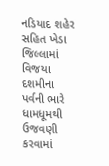નડિયાદ શહેર સહિત ખેડા જિલ્લામાં વિજયા દશમીના પર્વની ભારે ધામધૂમથી ઉજવણી કરવામાં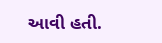આવી હતી.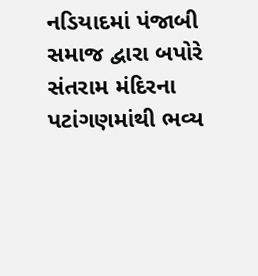નડિયાદમાં પંજાબી સમાજ દ્વારા બપોરે સંતરામ મંદિરના પટાંગણમાંથી ભવ્ય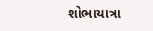શોભાયાત્રા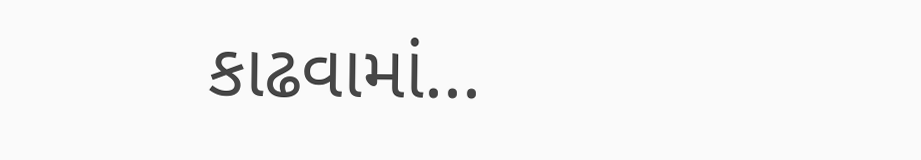કાઢવામાં...